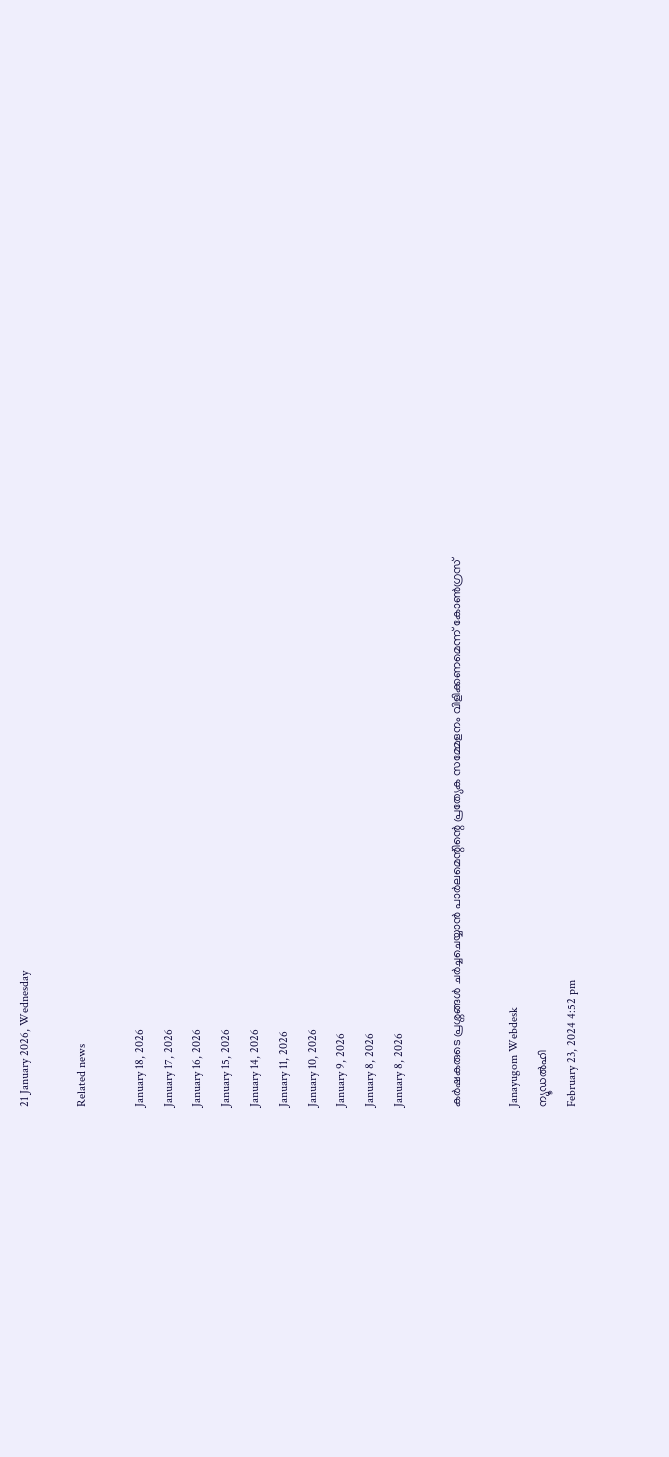21 January 2026, Wednesday

Related news

January 18, 2026
January 17, 2026
January 16, 2026
January 15, 2026
January 14, 2026
January 11, 2026
January 10, 2026
January 9, 2026
January 8, 2026
January 8, 2026

കര്‍ഷകരുടെ പ്രശ്നങ്ങള്‍ ചര്‍ച്ചചെയ്യാന്‍ പാര്‍ലമെന്റിന്റെ പ്രത്യേക സമ്മേളനം വിളിക്കണമെന്ന് കോണ്‍ഗ്രസ്

Janayugom Webdesk
ന്യൂഡല്‍ഹി
February 23, 2024 4:52 pm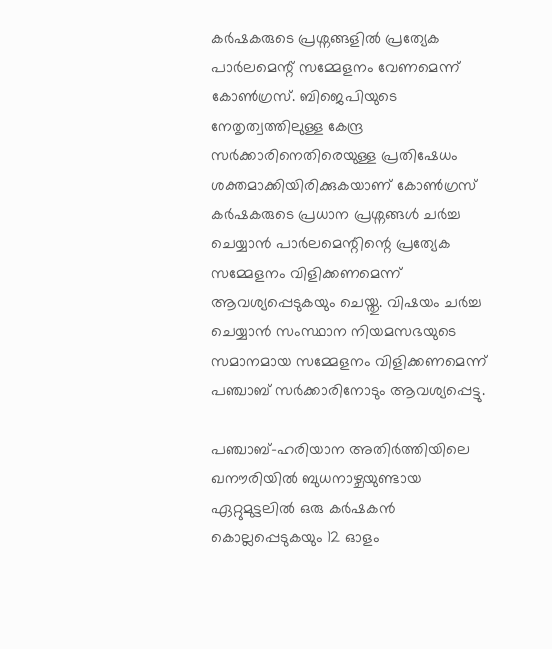കര്‍ഷകരുടെ പ്രശ്നങ്ങളില്‍ പ്രത്യേക പാര്‍ലമെന്റ് സമ്മേളനം വേണമെന്ന് കോണ്‍ഗ്രസ്. ബിജെപിയുടെ നേതൃത്വത്തിലുള്ള കേന്ദ്ര സര്‍ക്കാരിനെതിരെയുള്ള പ്രതിഷേധം ശക്തമാക്കിയിരിക്കുകയാണ് കോണ്‍ഗ്രസ് കർഷകരുടെ പ്രധാന പ്രശ്നങ്ങൾ ചർച്ച ചെയ്യാൻ പാര്‍ലമെന്റിന്റെ പ്രത്യേക സമ്മേളനം വിളിക്കണമെന്ന് ആവശ്യപ്പെടുകയും ചെയ്തു. വിഷയം ചർച്ച ചെയ്യാൻ സംസ്ഥാന നിയമസഭയുടെ സമാനമായ സമ്മേളനം വിളിക്കണമെന്ന് പഞ്ചാബ് സര്‍ക്കാരിനോടും ആവശ്യപ്പെട്ടു.

പഞ്ചാബ്-ഹരിയാന അതിർത്തിയിലെ ഖനൗരിയിൽ ബുധനാഴ്ചയുണ്ടായ ഏറ്റുമുട്ടലിൽ ഒരു കർഷകൻ കൊല്ലപ്പെടുകയും 12 ഓളം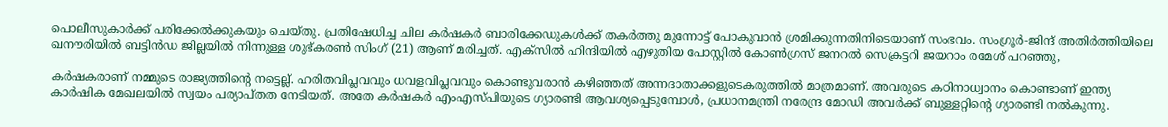പൊലീസുകാർക്ക് പരിക്കേൽക്കുകയും ചെയ്തു. പ്രതിഷേധിച്ച ചില കർഷകർ ബാരിക്കേഡുകൾക്ക് തകര്‍ത്തു മുന്നോട്ട് പോകുവാന്‍ ശ്രമിക്കുന്നതിനിടെയാണ് സംഭവം. സംഗ്രൂർ‑ജിന്ദ് അതിർത്തിയിലെ ഖനൗരിയിൽ ബട്ടിൻഡ ജില്ലയിൽ നിന്നുള്ള ശുഭ്‌കരൺ സിംഗ് (21) ആണ് മരിച്ചത്. എക്‌സിൽ ഹിന്ദിയിൽ എഴുതിയ പോസ്റ്റിൽ കോൺഗ്രസ് ജനറൽ സെക്രട്ടറി ജയറാം രമേശ് പറഞ്ഞു,

കർഷകരാണ് നമ്മുടെ രാജ്യത്തിന്റെ നട്ടെല്ല്. ഹരിതവിപ്ലവവും ധവളവിപ്ലവവും കൊണ്ടുവരാൻ കഴിഞ്ഞത് അന്നദാതാക്കളുടെകരുത്തിൽ മാത്രമാണ്. അവരുടെ കഠിനാധ്വാനം കൊണ്ടാണ് ഇന്ത്യ കാർഷിക മേഖലയിൽ സ്വയം പര്യാപ്തത നേടിയത്. അതേ കർഷകർ എംഎസ്പിയുടെ ഗ്യാരണ്ടി ആവശ്യപ്പെടുമ്പോൾ, പ്രധാനമന്ത്രി നരേന്ദ്ര മോഡി അവർക്ക് ബുള്ളറ്റിന്റെ ഗ്യാരണ്ടി നൽകുന്നു.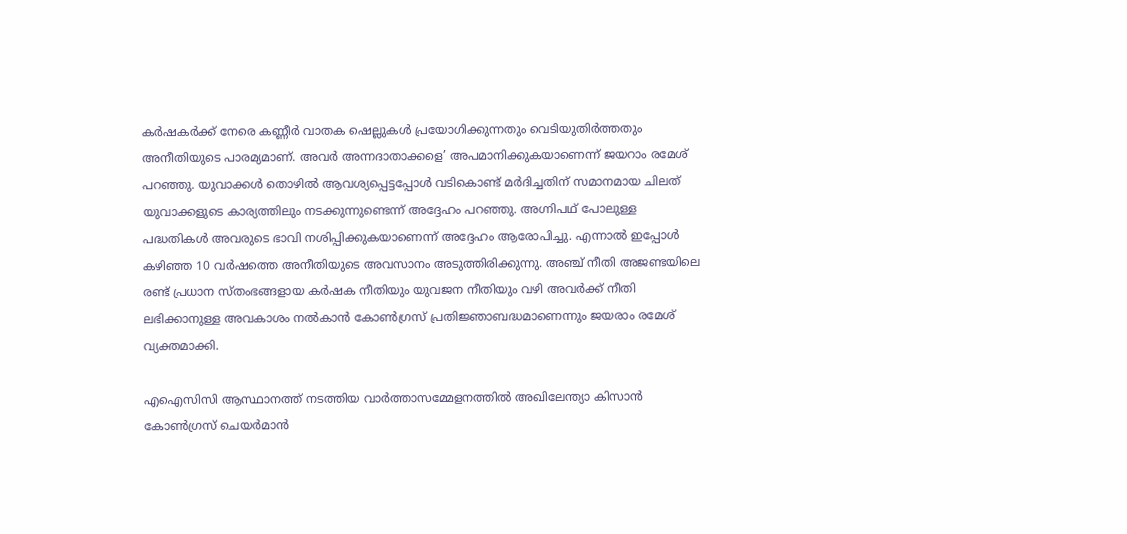കർഷകർക്ക് നേരെ കണ്ണീർ വാതക ഷെല്ലുകൾ പ്രയോഗിക്കുന്നതും വെടിയുതിർത്തതും അനീതിയുടെ പാരമ്യമാണ്. അവർ അന്നദാതാക്കളെ’ അപമാനിക്കുകയാണെന്ന് ജയറാം രമേശ് പറഞ്ഞു. യുവാക്കൾ തൊഴിൽ ആവശ്യപ്പെട്ടപ്പോൾ വടികൊണ്ട് മർദിച്ചതിന് സമാനമായ ചിലത് യുവാക്കളുടെ കാര്യത്തിലും നടക്കുന്നുണ്ടെന്ന് അദ്ദേഹം പറഞ്ഞു. അഗ്നിപഥ് പോലുള്ള പദ്ധതികൾ അവരുടെ ഭാവി നശിപ്പിക്കുകയാണെന്ന് അദ്ദേഹം ആരോപിച്ചു. എന്നാൽ ഇപ്പോൾ കഴിഞ്ഞ 10 വർഷത്തെ അനീതിയുടെ അവസാനം അടുത്തിരിക്കുന്നു. അഞ്ച് നീതി അജണ്ടയിലെ രണ്ട് പ്രധാന സ്തംഭങ്ങളായ കർഷക നീതിയും യുവജന നീതിയും വഴി അവർക്ക് നീതി ലഭിക്കാനുള്ള അവകാശം നൽകാൻ കോൺഗ്രസ് പ്രതിജ്ഞാബദ്ധമാണെന്നും ജയരാം രമേശ് വ്യക്തമാക്കി.

എഐസിസി ആസ്ഥാനത്ത് നടത്തിയ വാർത്താസമ്മേളനത്തിൽ അഖിലേന്ത്യാ കിസാൻ കോൺഗ്രസ് ചെയർമാൻ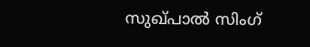സുഖ്പാൽ സിംഗ്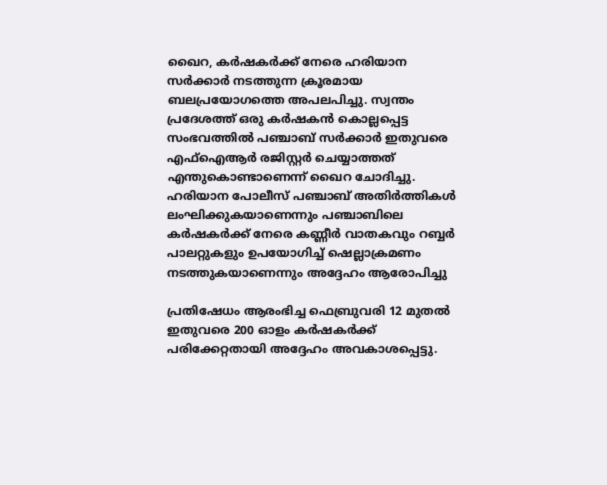ഖൈറ, കർഷകർക്ക് നേരെ ഹരിയാന സർക്കാർ നടത്തുന്ന ക്രൂരമായ ബലപ്രയോഗത്തെ അപലപിച്ചു. സ്വന്തം പ്രദേശത്ത് ഒരു കർഷകൻ കൊല്ലപ്പെട്ട സംഭവത്തിൽ പഞ്ചാബ് സർക്കാർ ഇതുവരെ എഫ്ഐആർ രജിസ്റ്റർ ചെയ്യാത്തത് എന്തുകൊണ്ടാണെന്ന് ഖൈറ ചോദിച്ചു. ഹരിയാന പോലീസ് പഞ്ചാബ് അതിർത്തികൾ ലംഘിക്കുകയാണെന്നും പഞ്ചാബിലെ കർഷകർക്ക് നേരെ കണ്ണീർ വാതകവും റബ്ബർ പാലറ്റുകളും ഉപയോഗിച്ച് ഷെല്ലാക്രമണം നടത്തുകയാണെന്നും അദ്ദേഹം ആരോപിച്ചു

പ്രതിഷേധം ആരംഭിച്ച ഫെബ്രുവരി 12 മുതൽ ഇതുവരെ 200 ഓളം കർഷകർക്ക് പരിക്കേറ്റതായി അദ്ദേഹം അവകാശപ്പെട്ടു.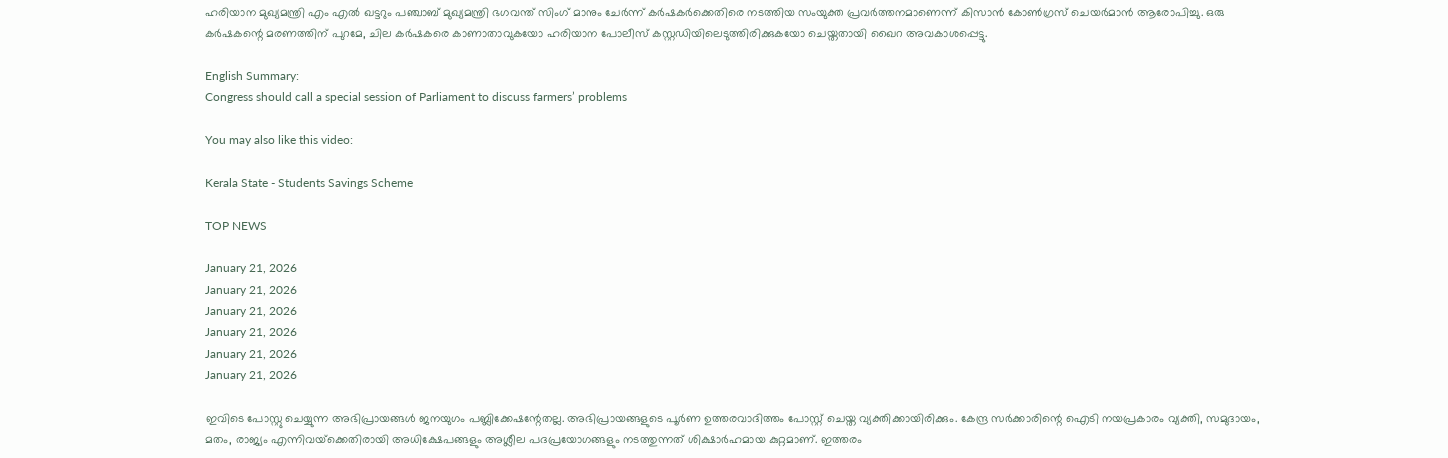ഹരിയാന മുഖ്യമന്ത്രി എം എൽ ഖട്ടറും പഞ്ചാബ് മുഖ്യമന്ത്രി ഭഗവന്ത് സിംഗ് മാനും ചേർന്ന് കർഷകർക്കെതിരെ നടത്തിയ സംയുക്ത പ്രവർത്തനമാണെന്ന് കിസാൻ കോൺഗ്രസ് ചെയർമാൻ ആരോപിച്ചു. ഒരു കര്‍ഷകന്റെ മരണത്തിന് പുറമേ, ചില കർഷകരെ കാണാതാവുകയോ ഹരിയാന പോലീസ് കസ്റ്റഡിയിലെടുത്തിരിക്കുകയോ ചെയ്തതായി ഖൈറ അവകാശപ്പെട്ടു.

English Summary:
Congress should call a special session of Parliament to discuss farmers’ problems

You may also like this video:

Kerala State - Students Savings Scheme

TOP NEWS

January 21, 2026
January 21, 2026
January 21, 2026
January 21, 2026
January 21, 2026
January 21, 2026

ഇവിടെ പോസ്റ്റു ചെയ്യുന്ന അഭിപ്രായങ്ങള്‍ ജനയുഗം പബ്ലിക്കേഷന്റേതല്ല. അഭിപ്രായങ്ങളുടെ പൂര്‍ണ ഉത്തരവാദിത്തം പോസ്റ്റ് ചെയ്ത വ്യക്തിക്കായിരിക്കും. കേന്ദ്ര സര്‍ക്കാരിന്റെ ഐടി നയപ്രകാരം വ്യക്തി, സമുദായം, മതം, രാജ്യം എന്നിവയ്‌ക്കെതിരായി അധിക്ഷേപങ്ങളും അശ്ലീല പദപ്രയോഗങ്ങളും നടത്തുന്നത് ശിക്ഷാര്‍ഹമായ കുറ്റമാണ്. ഇത്തരം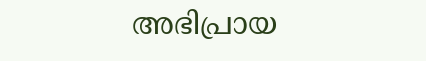അഭിപ്രായ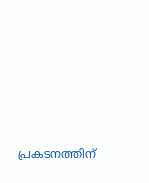പ്രകടനത്തിന്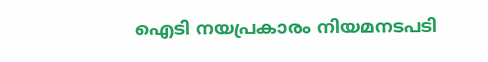ഐടി നയപ്രകാരം നിയമനടപടി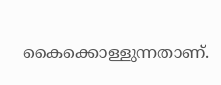കൈക്കൊള്ളുന്നതാണ്.